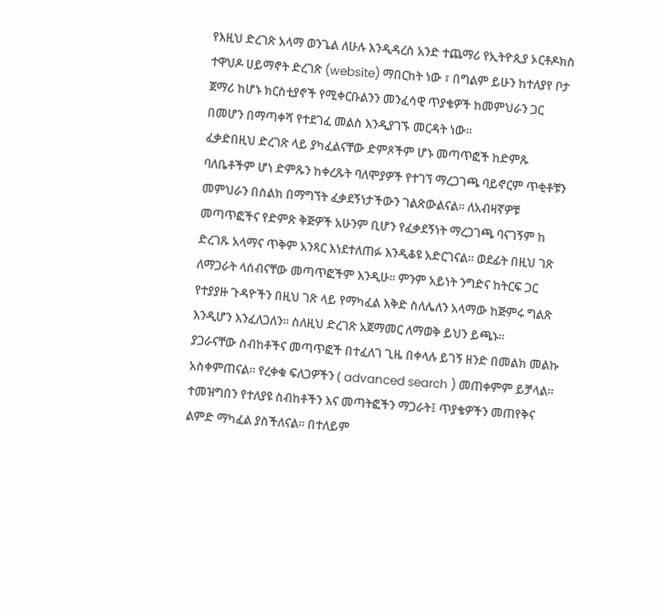የእዚህ ድረገጽ አላማ ወንጌል ለሁሉ እንዲዳረስ አንድ ተጨማሪ የኢትዮጲያ ኦርቶዶክስ ተዋህዶ ሀይማኖት ድረገጽ (website) ማበርከት ነው ፣ በግልም ይሁን ከተለያየ ቦታ ጀማሪ ከሆኑ ክርስቲያኖች የሚቀርቡልንን መንፈሳዊ ጥያቄዎች ከመምህራን ጋር በመሆን በማጣቀሻ የተደገፈ መልስ እንዲያገኙ መርዳት ነው።
ፈቃድበዚህ ድረገጽ ላይ ያካፈልናቸው ድምጾችም ሆኑ መጣጥፎች ከድምጹ ባለቤቶችም ሆነ ድምጹን ከቀረጹት ባለሞያዎች የተገኘ ማረጋገጫ ባይኖርም ጥቂቶቹን መምህራን በስልክ በማግኘት ፈቃደኝነታችውን ገልጽውልናል። ለአብዛኛዎቹ መጣጥፎችና የድምጽ ቅጅዎች አሁንም ቢሆን የፈቃደኝነት ማረጋገጫ ባናገኝም ከ ድረገጹ አላማና ጥቅም አንጻር እነደተለጠፉ እንዲቆዩ አድርገናል። ወደፊት በዚህ ገጽ ለማጋራት ላሰብናቸው መጣጥፎችም እንዲሁ። ምንም አይነት ንግድና ከትርፍ ጋር የተያያዙ ጉዳዮችን በዚህ ገጽ ላይ የማካፈል እቅድ ስለሌለን አላማው ከጅምሩ ግልጽ እንዲሆን እንፈለጋለን። ስለዚህ ድረገጽ አጀማመር ለማወቅ ይህን ይጫኑ።
ያጋራናቸው ስብከቶችና መጣጥፎች በተፈለገ ጊዜ በቀላሉ ይገኝ ዘንድ በመልክ መልኩ አስቀምጠናል። የረቀቁ ፍለጋዎችን ( advanced search ) መጠቀምም ይቻላል። ተመዝግበን የተለያዩ ስብከቶችን እና መጣትፎችን ማጋራት፤ ጥያቄዎችን መጠየቅና ልምድ ማካፈል ያስችለናል። በተለይም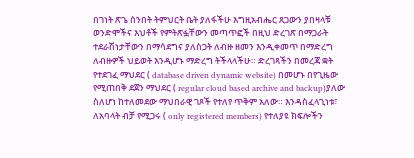በገነት ጽጌ ሰንበት ትምህርት ቤት ያለፋችሁ እግዚአብሔር ጸጋውን ያበዛላቹ ወንድሞችና እህቶች የምትጽፏቸውን መጣጥፎች በዚህ ድረገጽ በማጋራት ተደራሽነታቸውን በማሳደግና ያለስጋት ለብዙ ዘመን እንዲቀመጥ በማድረግ ለብዙዎች ህይወት እንዲሆኑ ማድረግ ትችላላችሁ። ድረገጻችን በመረጃ ቋት የተደገፈ ማህደር ( database driven dynamic website) በመሆኑ በየጊዜው የሚጠበቅ ደጀን ማህደር ( regular cloud based archive and backup)ያለው ስለሆነ ከተለመደው ማህበራዊ ገጾች የተለየ ጥቅም አለው። እንዳስፈላጊነቱ፣ ለአባላት ብቻ የሚጋሩ ( only registered members) የተለያዩ ክፍሎችን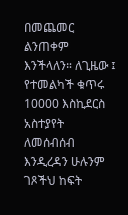በመጨመር ልንጠቀም እንችላለን። ለጊዜው ፤ የተመልካች ቁጥሩ 10000 እስኪደርስ አስተያየት ለመሰብሰብ እንዲረዳን ሁሉንም ገጾችህ ከፍት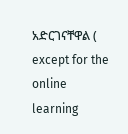አድርገናቸዋል ( except for the online learning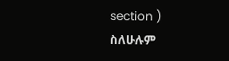section )
ስለሁሉም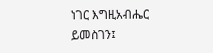ነገር እግዚአብሔር ይመስገን፤